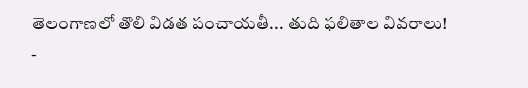తెలంగాణలో తొలి విడత పంచాయతీ... తుది ఫలితాల వివరాలు!
-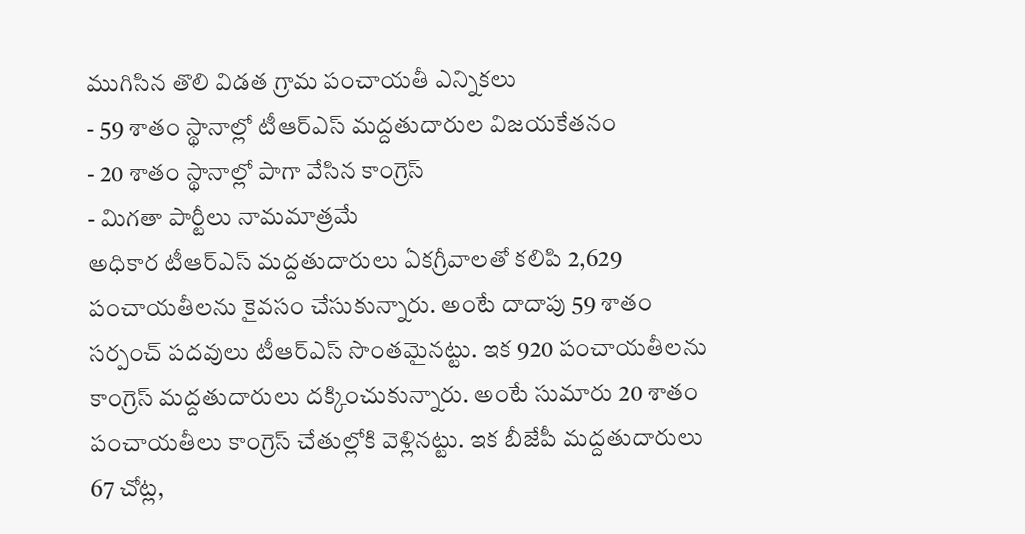ముగిసిన తొలి విడత గ్రామ పంచాయతీ ఎన్నికలు
- 59 శాతం స్థానాల్లో టీఆర్ఎస్ మద్దతుదారుల విజయకేతనం
- 20 శాతం స్థానాల్లో పాగా వేసిన కాంగ్రెస్
- మిగతా పార్టీలు నామమాత్రమే
అధికార టీఆర్ఎస్ మద్దతుదారులు ఏకగ్రీవాలతో కలిపి 2,629 పంచాయతీలను కైవసం చేసుకున్నారు. అంటే దాదాపు 59 శాతం సర్పంచ్ పదవులు టీఆర్ఎస్ సొంతమైనట్టు. ఇక 920 పంచాయతీలను కాంగ్రెస్ మద్దతుదారులు దక్కించుకున్నారు. అంటే సుమారు 20 శాతం పంచాయతీలు కాంగ్రెస్ చేతుల్లోకి వెళ్లినట్టు. ఇక బీజేపీ మద్దతుదారులు 67 చోట్ల,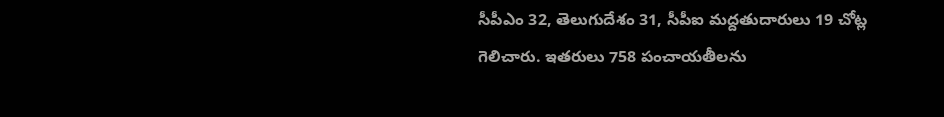సీపీఎం 32, తెలుగుదేశం 31, సీపీఐ మద్దతుదారులు 19 చోట్ల గెలిచారు. ఇతరులు 758 పంచాయతీలను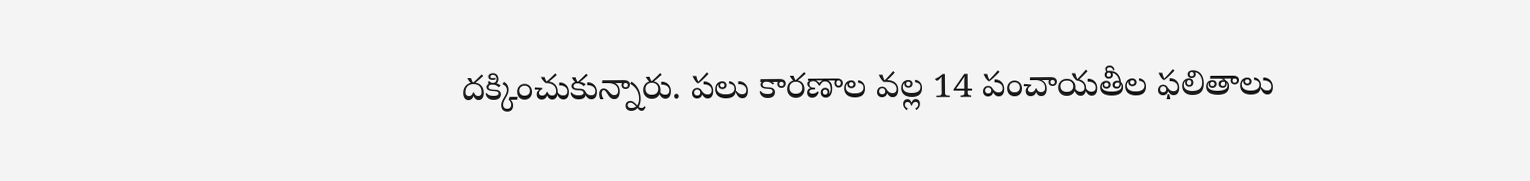దక్కించుకున్నారు. పలు కారణాల వల్ల 14 పంచాయతీల ఫలితాలు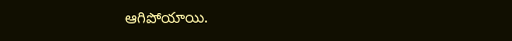ఆగిపోయాయి.